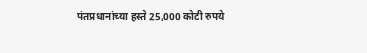पंतप्रधानांच्या हस्ते 25,000 कोटी रुपये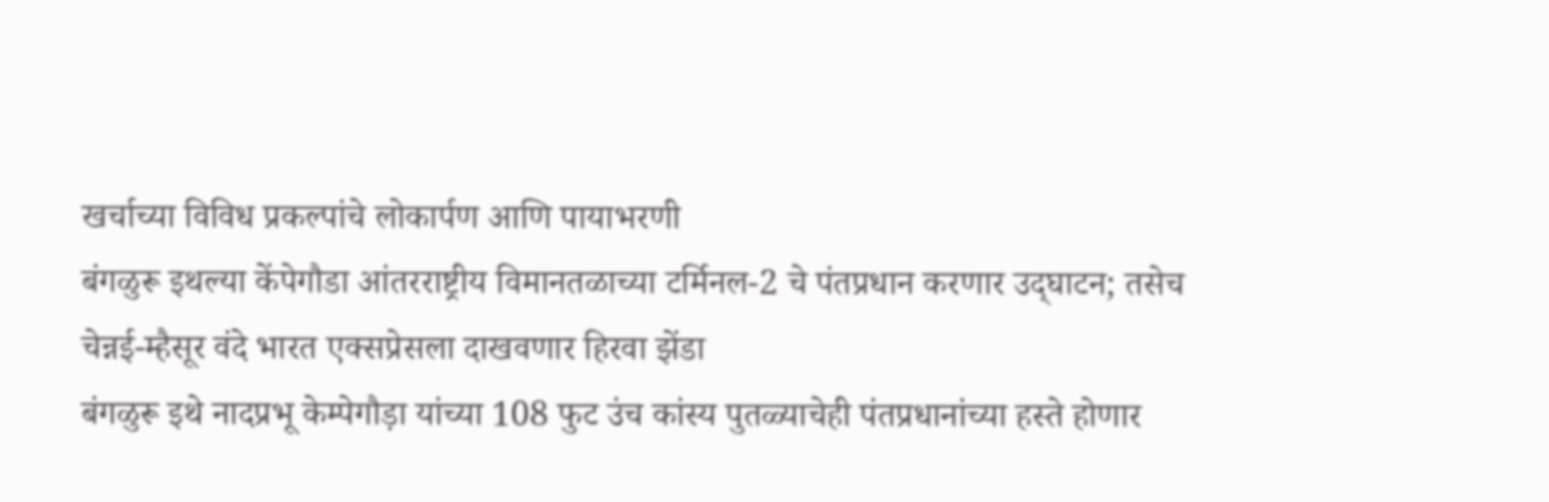खर्चाच्या विविध प्रकल्पांचे लोकार्पण आणि पायाभरणी
बंगळुरू इथल्या केंपेगौडा आंतरराष्ट्रीय विमानतळाच्या टर्मिनल-2 चे पंतप्रधान करणार उद्‌घाटन; तसेच चेन्नई-म्हैसूर वंदे भारत एक्सप्रेसला दाखवणार हिरवा झेंडा
बंगळुरू इथे नादप्रभू केम्पेगौड़ा यांच्या 108 फुट उंच कांस्य पुतळ्याचेही पंतप्रधानांच्या हस्ते होणार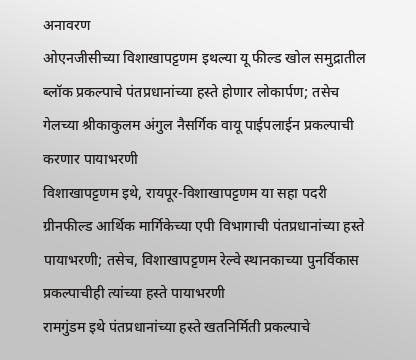अनावरण
ओएनजीसीच्या विशाखापट्टणम इथल्या यू फील्ड खोल समुद्रातील ब्लॉक प्रकल्पाचे पंतप्रधानांच्या हस्ते होणार लोकार्पण; तसेच गेलच्या श्रीकाकुलम अंगुल नैसर्गिक वायू पाईपलाईन प्रकल्पाची करणार पायाभरणी
विशाखापट्टणम इथे, रायपूर-विशाखापट्टणम या सहा पदरी ग्रीनफील्ड आर्थिक मार्गिकेच्या एपी विभागाची पंतप्रधानांच्या हस्ते पायाभरणी; तसेच, विशाखापट्टणम रेल्वे स्थानकाच्या पुनर्विकास प्रकल्पाचीही त्यांच्या हस्ते पायाभरणी
रामगुंडम इथे पंतप्रधानांच्या हस्ते खतनिर्मिती प्रकल्पाचे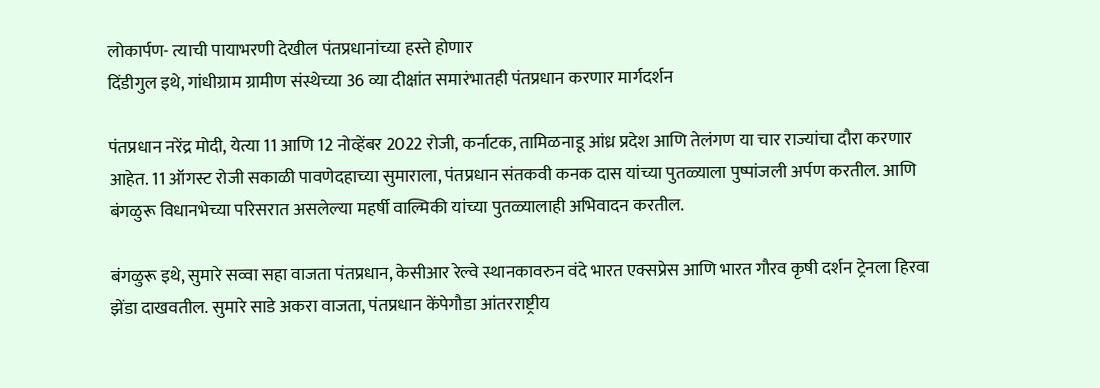लोकार्पण- त्याची पायाभरणी देखील पंतप्रधानांच्या हस्ते होणार
दिंडीगुल इथे, गांधीग्राम ग्रामीण संस्थेच्या 36 व्या दीक्षांत समारंभातही पंतप्रधान करणार मार्गदर्शन

पंतप्रधान नरेंद्र मोदी, येत्या 11 आणि 12 नोव्हेंबर 2022 रोजी, कर्नाटक, तामिळनाडू आंध्र प्रदेश आणि तेलंगण या चार राज्यांचा दौरा करणार आहेत. 11 ऑगस्ट रोजी सकाळी पावणेदहाच्या सुमाराला, पंतप्रधान संतकवी कनक दास यांच्या पुतळ्याला पुष्पांजली अर्पण करतील. आणि बंगळुरू विधानभेच्या परिसरात असलेल्या महर्षी वाल्मिकी यांच्या पुतळ्यालाही अभिवादन करतील.

बंगळुरू इथे, सुमारे सव्वा सहा वाजता पंतप्रधान, केसीआर रेल्वे स्थानकावरुन वंदे भारत एक्सप्रेस आणि भारत गौरव कृषी दर्शन ट्रेनला हिरवा झेंडा दाखवतील. सुमारे साडे अकरा वाजता, पंतप्रधान केंपेगौडा आंतरराष्ट्रीय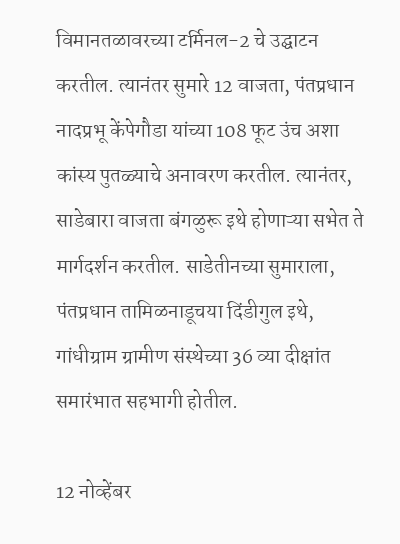विमानतळावरच्या टर्मिनल-2 चे उद्घाटन करतील. त्यानंतर सुमारे 12 वाजता, पंतप्रधान नादप्रभू केंपेगौडा यांच्या 108 फूट उंच अशा कांस्य पुतळ्याचे अनावरण करतील. त्यानंतर, साडेबारा वाजता बंगळुरू इथे होणाऱ्या सभेत ते मार्गदर्शन करतील. साडेतीनच्या सुमाराला, पंतप्रधान तामिळनाडूचया दिंडीगुल इथे, गांधीग्राम ग्रामीण संस्थेच्या 36 व्या दीक्षांत समारंभात सहभागी होतील.

12 नोव्हेंबर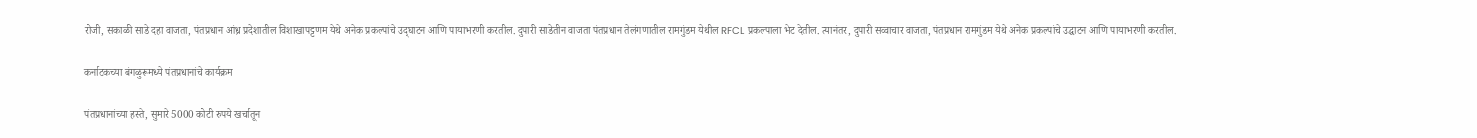रोजी, सकाळी साडे दहा वाजता, पंतप्रधान आंध्र प्रदेशातील विशाखापट्टणम येथे अनेक प्रकल्पांचे उद्‌घाटन आणि पायाभरणी करतील. दुपारी साडेतीन वाजता पंतप्रधान तेलंगणातील रामगुंडम येथील RFCL प्रकल्पाला भेट देतील. त्यानंतर, दुपारी सव्वाचार वाजता, पंतप्रधान रामगुंडम येथे अनेक प्रकल्पांचे उद्घाटन आणि पायाभरणी करतील.

कर्नाटकच्या बंगळुरूमध्ये पंतप्रधानांचे कार्यक्रम

पंतप्रधानांच्या हस्ते, सुमारे 5000 कोटी रुपये खर्चातून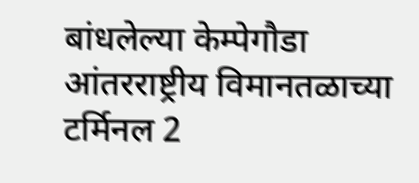बांधलेल्या केम्पेगौडा आंतरराष्ट्रीय विमानतळाच्या टर्मिनल 2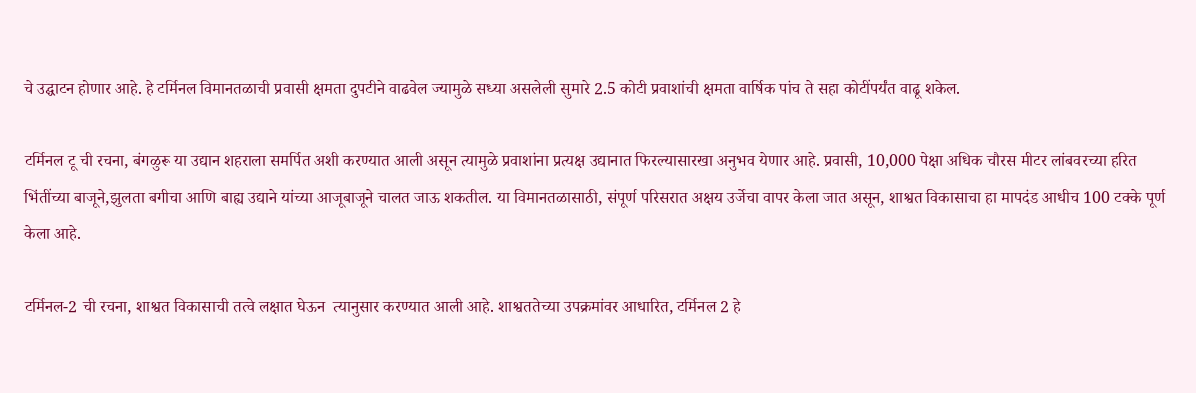चे उद्घाटन होणार आहे. हे टर्मिनल विमानतळाची प्रवासी क्षमता दुपटीने वाढवेल ज्यामुळे सध्या असलेली सुमारे 2.5 कोटी प्रवाशांची क्षमता वार्षिक पांच ते सहा कोटींपर्यंत वाढू शकेल.

टर्मिनल टू ची रचना, बंगळुरू या उद्यान शहराला समर्पित अशी करण्यात आली असून त्यामुळे प्रवाशांना प्रत्यक्ष उद्यानात फिरल्यासारखा अनुभव येणार आहे. प्रवासी, 10,000 पेक्षा अधिक चौरस मीटर लांबवरच्या हरित भिंतींच्या बाजूने,झुलता बगीचा आणि बाह्य उद्याने यांच्या आजूबाजूने चालत जाऊ शकतील. या विमानतळासाठी, संपूर्ण परिसरात अक्षय उर्जेचा वापर केला जात असून, शाश्वत विकासाचा हा मापदंड आधीच 100 टक्के पूर्ण केला आहे.

टर्मिनल-2 ची रचना, शाश्वत विकासाची तत्वे लक्षात घेऊन  त्यानुसार करण्यात आली आहे. शाश्वततेच्या उपक्रमांवर आधारित, टर्मिनल 2 हे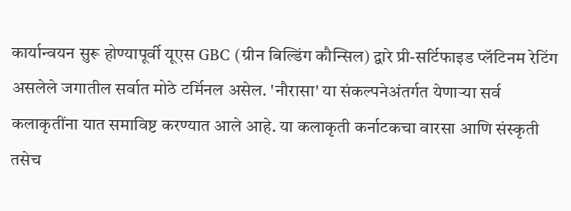कार्यान्वयन सुरू होण्यापूर्वी यूएस GBC (ग्रीन बिल्डिंग कौन्सिल) द्वारे प्री-सर्टिफाइड प्लॅटिनम रेटिंग असलेले जगातील सर्वात मोठे टर्मिनल असेल. 'नौरासा' या संकल्पनेअंतर्गत येणाऱ्या सर्व कलाकृतींना यात समाविष्ट करण्यात आले आहे. या कलाकृती कर्नाटकचा वारसा आणि संस्कृती तसेच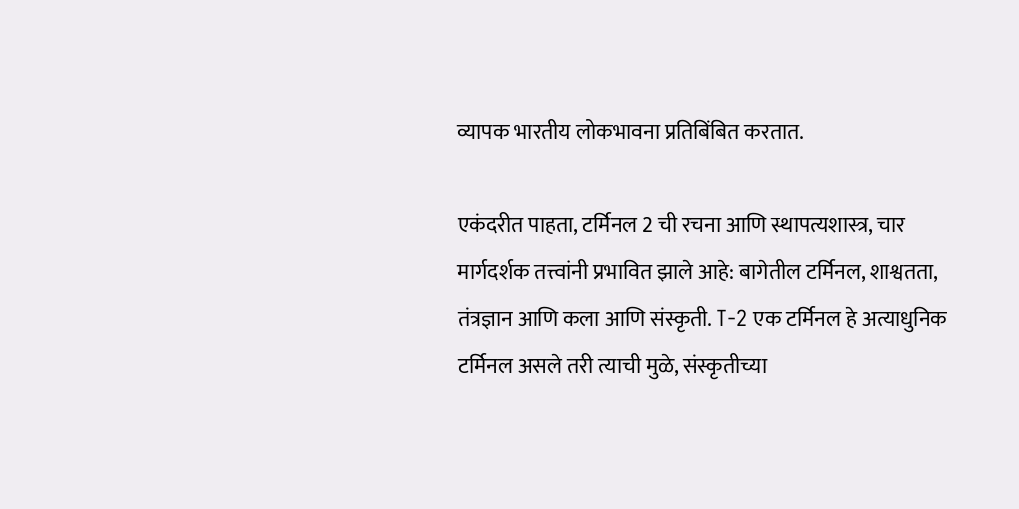व्यापक भारतीय लोकभावना प्रतिबिंबित करतात.

एकंदरीत पाहता, टर्मिनल 2 ची रचना आणि स्थापत्यशास्त्र, चार मार्गदर्शक तत्त्वांनी प्रभावित झाले आहे: बागेतील टर्मिनल, शाश्वतता, तंत्रज्ञान आणि कला आणि संस्कृती. T-2 एक टर्मिनल हे अत्याधुनिक टर्मिनल असले तरी त्याची मुळे, संस्कृतीच्या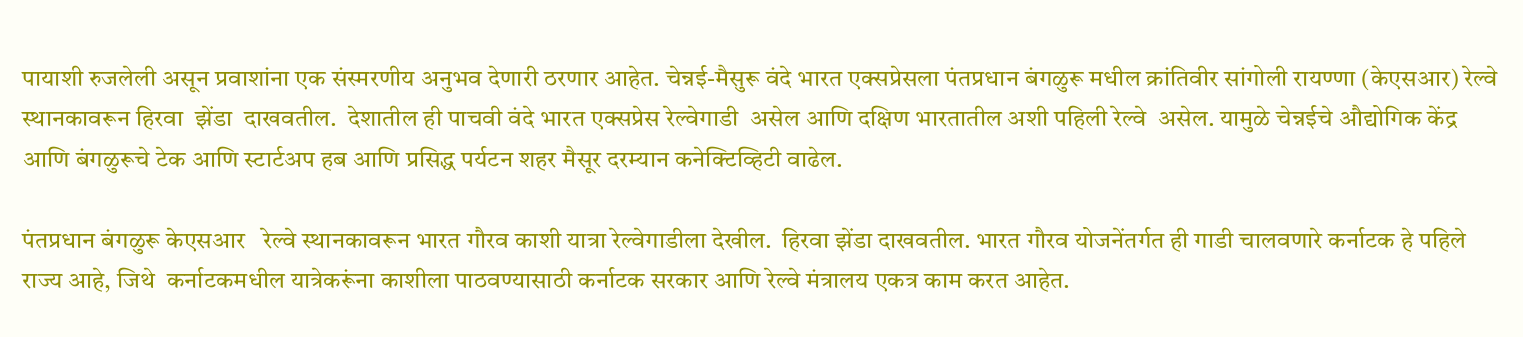पायाशी रुजलेली असून प्रवाशांना एक संस्मरणीय अनुभव देणारी ठरणार आहेत. चेन्नई-मैसुरू वंदे भारत एक्सप्रेसला पंतप्रधान बंगळुरू मधील क्रांतिवीर सांगोली रायण्णा (केएसआर) रेल्वे स्थानकावरून हिरवा  झेंडा  दाखवतील.  देशातील ही पाचवी वंदे भारत एक्सप्रेस रेल्वेगाडी  असेल आणि दक्षिण भारतातील अशी पहिली रेल्वे  असेल. यामुळे चेन्नईचे औद्योगिक केंद्र आणि बंगळुरूचे टेक आणि स्टार्टअप हब आणि प्रसिद्ध पर्यटन शहर मैसूर दरम्यान कनेक्टिव्हिटी वाढेल.

पंतप्रधान बंगळुरू केएसआर   रेल्वे स्थानकावरून भारत गौरव काशी यात्रा रेल्वेगाडीला देखील.  हिरवा झेंडा दाखवतील. भारत गौरव योजनेंतर्गत ही गाडी चालवणारे कर्नाटक हे पहिले राज्य आहे, जिथे  कर्नाटकमधील यात्रेकरूंना काशीला पाठवण्यासाठी कर्नाटक सरकार आणि रेल्वे मंत्रालय एकत्र काम करत आहेत.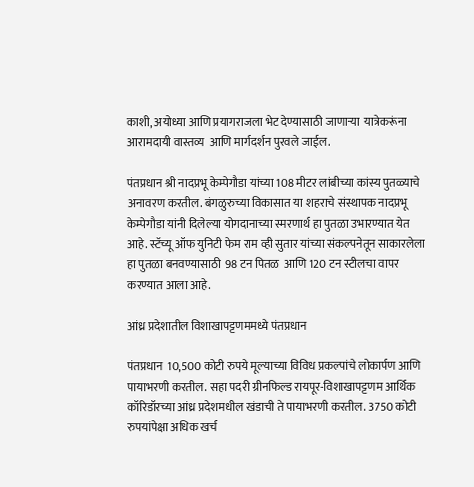काशी, अयोध्या आणि प्रयागराजला भेट देण्यासाठी जाणाऱ्या  यात्रेकरूंना आरामदायी वास्तव्य  आणि मार्गदर्शन पुरवले जाईल.

पंतप्रधान श्री नादप्रभू केम्पेगौडा यांच्या 108 मीटर लांबीच्या कांस्य पुतळ्याचे अनावरण करतील. बंगळुरुच्या विकासात या शहराचे संस्थापक नादप्रभू केम्पेगौडा यांनी दिलेल्या योगदानाच्या स्मरणार्थ हा पुतळा उभारण्यात येत आहे. स्टॅच्यू ऑफ युनिटी फेम राम व्ही सुतार यांच्या संकल्पनेतून साकारलेला हा पुतळा बनवण्यासाठी  98 टन पितळ  आणि 120 टन स्टीलचा वापर करण्यात आला आहे.

आंध्र प्रदेशातील विशाखापट्टणममध्ये पंतप्रधान

पंतप्रधान  10,500 कोटी रुपये मूल्याच्या विविध प्रकल्पांचे लोकार्पण आणि पायाभरणी करतील. सहा पदरी ग्रीनफिल्ड रायपूर-विशाखापट्टणम आर्थिक कॉरिडॉरच्या आंध्र प्रदेशमधील खंडाची ते पायाभरणी करतील. 3750 कोटी रुपयांपेक्षा अधिक खर्च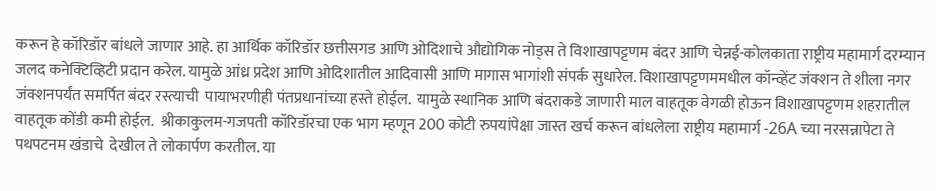करून हे कॉरिडॉर बांधले जाणार आहे. हा आर्थिक कॉरिडॉर छत्तीसगड आणि ओदिशाचे औद्योगिक नोड्स ते विशाखापट्टणम बंदर आणि चेन्नई-कोलकाता राष्ट्रीय महामार्ग दरम्यान जलद कनेक्टिव्हिटी प्रदान करेल. यामुळे आंध्र प्रदेश आणि ओदिशातील आदिवासी आणि मागास भागांशी संपर्क सुधारेल. विशाखापट्टणममधील कॉन्व्हेंट जंक्शन ते शीला नगर जंक्शनपर्यंत समर्पित बंदर रस्त्याची  पायाभरणीही पंतप्रधानांच्या हस्ते होईल.  यामुळे स्थानिक आणि बंदराकडे जाणारी माल वाहतूक वेगळी होऊन विशाखापट्टणम शहरातील वाहतूक कोंडी कमी होईल.  श्रीकाकुलम-गजपती कॉरिडॉरचा एक भाग म्हणून 200 कोटी रुपयांपेक्षा जास्त खर्च करून बांधलेला राष्ट्रीय महामार्ग -26A च्या नरसन्नापेटा ते पथपटनम खंडाचे  देखील ते लोकार्पण करतील. या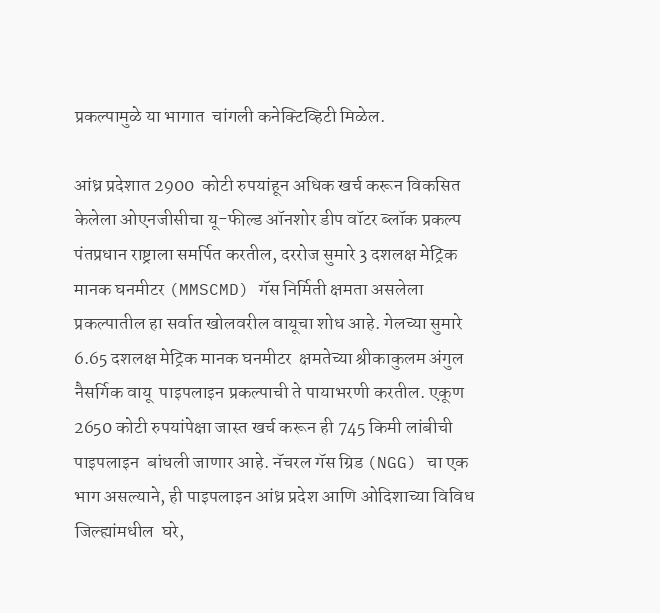प्रकल्पामुळे या भागात  चांगली कनेक्टिव्हिटी मिळेल.

आंध्र प्रदेशात 2900  कोटी रुपयांहून अधिक खर्च करून विकसित केलेला ओएनजीसीचा यू-फील्ड ऑनशोर डीप वॉटर ब्लॉक प्रकल्प पंतप्रधान राष्ट्राला समर्पित करतील, दररोज सुमारे 3 दशलक्ष मेट्रिक मानक घनमीटर (MMSCMD) गॅस निर्मिती क्षमता असलेला प्रकल्पातील हा सर्वात खोलवरील वायूचा शोध आहे. गेलच्या सुमारे 6.65 दशलक्ष मेट्रिक मानक घनमीटर  क्षमतेच्या श्रीकाकुलम अंगुल नैसर्गिक वायू  पाइपलाइन प्रकल्पाची ते पायाभरणी करतील. एकूण 2650 कोटी रुपयांपेक्षा जास्त खर्च करून ही 745 किमी लांबीची पाइपलाइन  बांधली जाणार आहे. नॅचरल गॅस ग्रिड (NGG) चा एक भाग असल्याने, ही पाइपलाइन आंध्र प्रदेश आणि ओदिशाच्या विविध जिल्ह्यांमधील  घरे,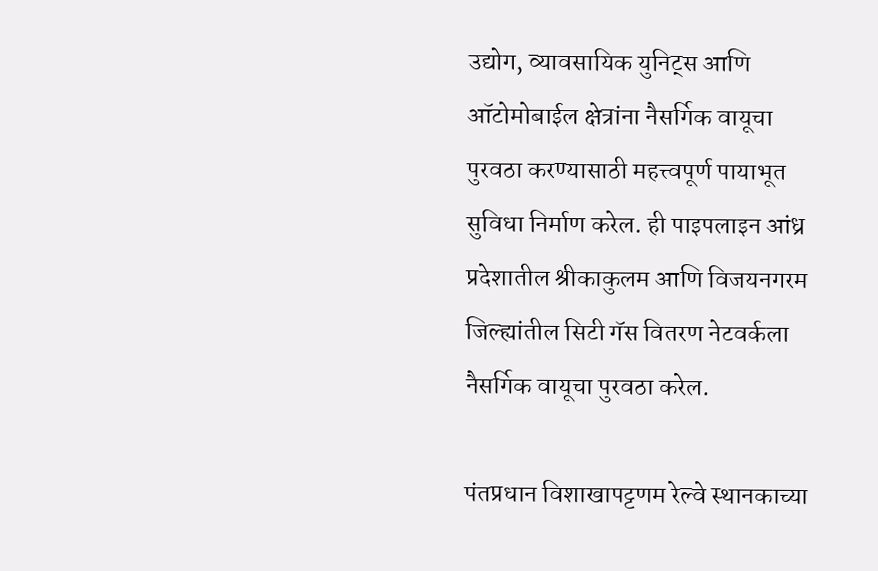उद्योग, व्यावसायिक युनिट्स आणि ऑटोमोबाईल क्षेत्रांना नैसर्गिक वायूचा पुरवठा करण्यासाठी महत्त्वपूर्ण पायाभूत सुविधा निर्माण करेल. ही पाइपलाइन आंध्र प्रदेशातील श्रीकाकुलम आणि विजयनगरम जिल्ह्यांतील सिटी गॅस वितरण नेटवर्कला नैसर्गिक वायूचा पुरवठा करेल.

पंतप्रधान विशाखापट्टणम रेल्वे स्थानकाच्या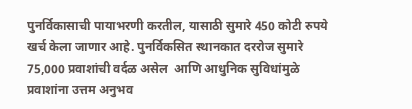पुनर्विकासाची पायाभरणी करतील, यासाठी सुमारे 450 कोटी रुपये खर्च केला जाणार आहे. पुनर्विकसित स्थानकात दररोज सुमारे 75,000 प्रवाशांची वर्दळ असेल  आणि आधुनिक सुविधांमुळे प्रवाशांना उत्तम अनुभव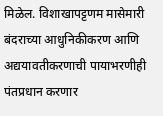मिळेल. विशाखापट्टणम मासेमारी बंदराच्या आधुनिकीकरण आणि अद्ययावतीकरणाची पायाभरणीही पंतप्रधान करणार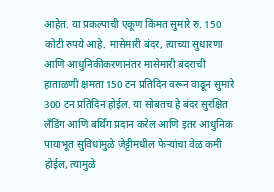आहेत. या प्रकल्पाची एकूण किंमत सुमारे रु. 150 कोटी रुपये आहे. मासेमारी बंदर, त्याच्या सुधारणा आणि आधुनिकीकरणानंतर मासेमारी बंदराची हाताळणी क्षमता 150 टन प्रतिदिन वरून वाढून सुमारे 300 टन प्रतिदिन होईल. या सोबतच हे बंदर सुरक्षित लँडिंग आणि बर्थिंग प्रदान करेल आणि इतर आधुनिक पायाभूत सुविधांमुळे जेट्टीमधील फेऱ्यांचा वेळ कमी होईल, त्यामुळे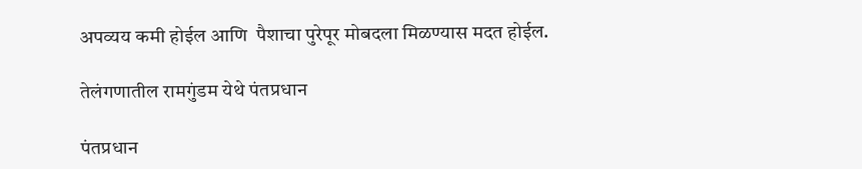अपव्यय कमी होईल आणि  पैशाचा पुरेपूर मोबदला मिळण्यास मदत होईल.

तेलंगणातील रामगुंडम येथे पंतप्रधान

पंतप्रधान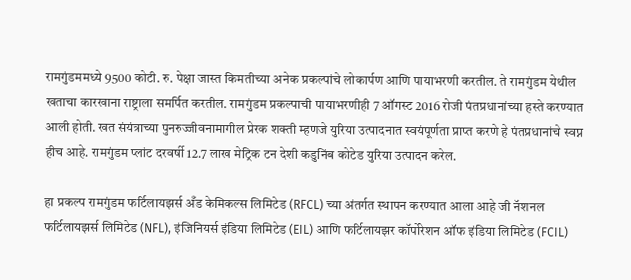रामगुंडममध्ये 9500 कोटी. रु. पेक्षा जास्त किमतीच्या अनेक प्रकल्पांचे लोकार्पण आणि पायाभरणी करतील. ते रामगुंडम येथील खताचा कारखाना राष्ट्राला समर्पित करतील. रामगुंडम प्रकल्पाची पायाभरणीही 7 ऑगस्ट 2016 रोजी पंतप्रधानांच्या हस्ते करण्यात आली होती. खत संयंत्राच्या पुनरुज्जीवनामागील प्रेरक शक्ती म्हणजे युरिया उत्पादनात स्वयंपूर्णता प्राप्त करणे हे पंतप्रधानांचे स्वप्न हीच आहे. रामगुंडम प्लांट दरवर्षी 12.7 लाख मेट्रिक टन देशी कडुनिंब कोटेड युरिया उत्पादन करेल.

हा प्रकल्प रामगुंडम फर्टिलायझर्स अँड केमिकल्स लिमिटेड (RFCL) च्या अंतर्गत स्थापन करण्यात आला आहे जी नॅशनल फर्टिलायझर्स लिमिटेड (NFL), इंजिनियर्स इंडिया लिमिटेड (EIL) आणि फर्टिलायझर कॉर्पोरेशन ऑफ इंडिया लिमिटेड (FCIL)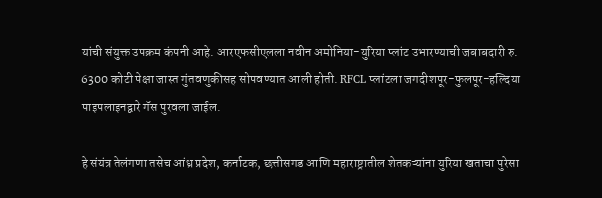यांची संयुक्त उपक्रम कंपनी आहे. आरएफसीएलला नवीन अमोनिया-युरिया प्लांट उभारण्याची जबाबदारी रु. 6300 कोटी पेक्षा जास्त गुंतवणुकीसह सोपवण्यात आली होती. RFCL प्लांटला जगदीशपूर-फुलपूर-हल्दिया पाइपलाइनद्वारे गॅस पुरवला जाईल.

हे संयंत्र तेलंगणा तसेच आंध्र प्रदेश, कर्नाटक, छत्तीसगड आणि महाराष्ट्रातील शेतकऱ्यांना युरिया खताचा पुरेसा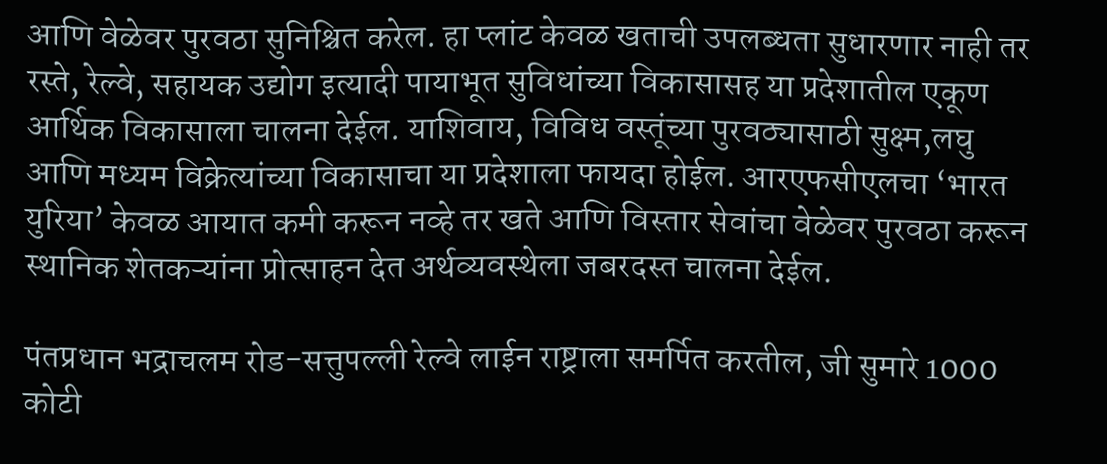आणि वेळेवर पुरवठा सुनिश्चित करेल. हा प्लांट केवळ खताची उपलब्धता सुधारणार नाही तर रस्ते, रेल्वे, सहायक उद्योग इत्यादी पायाभूत सुविधांच्या विकासासह या प्रदेशातील एकूण आर्थिक विकासाला चालना देईल. याशिवाय, विविध वस्तूंच्या पुरवठ्यासाठी सुक्ष्म,लघु आणि मध्यम विक्रेत्यांच्या विकासाचा या प्रदेशाला फायदा होईल. आरएफसीएलचा ‘भारत युरिया’ केवळ आयात कमी करून नव्हे तर खते आणि विस्तार सेवांचा वेळेवर पुरवठा करून स्थानिक शेतकऱ्यांना प्रोत्साहन देत अर्थव्यवस्थेला जबरदस्त चालना देईल.

पंतप्रधान भद्राचलम रोड-सत्तुपल्ली रेल्वे लाईन राष्ट्राला समर्पित करतील, जी सुमारे 1000 कोटी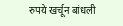रुपये खर्चून बांधली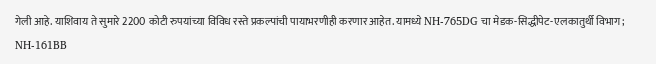गेली आहे. याशिवाय ते सुमारे 2200 कोटी रुपयांच्या विविध रस्ते प्रकल्पांची पायाभरणीही करणार आहेत. यामध्ये NH-765DG चा मेडक-सिद्धीपेट-एलकातुर्थी विभाग; NH-161BB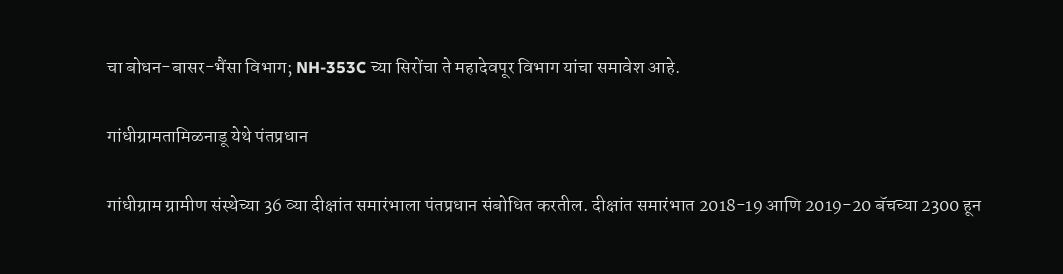चा बोधन-बासर-भैंसा विभाग; NH-353C च्या सिरोंचा ते महादेवपूर विभाग यांचा समावेश आहे.

गांधीग्रामतामिळनाडू येथे पंतप्रधान

गांधीग्राम ग्रामीण संस्थेच्या 36 व्या दीक्षांत समारंभाला पंतप्रधान संबोधित करतील. दीक्षांत समारंभात 2018-19 आणि 2019-20 बॅचच्या 2300 हून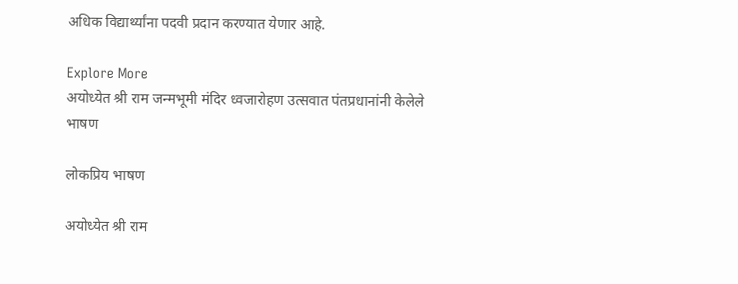अधिक विद्यार्थ्यांना पदवी प्रदान करण्यात येणार आहे.

Explore More
अयोध्येत श्री राम जन्मभूमी मंदिर ध्वजारोहण उत्सवात पंतप्रधानांनी केलेले भाषण

लोकप्रिय भाषण

अयोध्येत श्री राम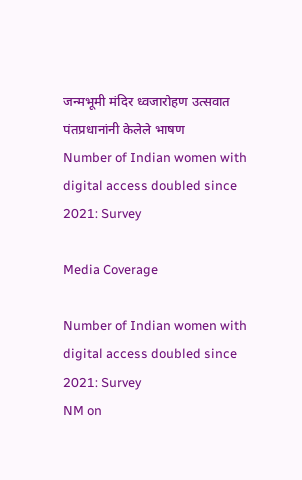जन्मभूमी मंदिर ध्वजारोहण उत्सवात पंतप्रधानांनी केलेले भाषण
Number of Indian women with digital access doubled since 2021: Survey

Media Coverage

Number of Indian women with digital access doubled since 2021: Survey
NM on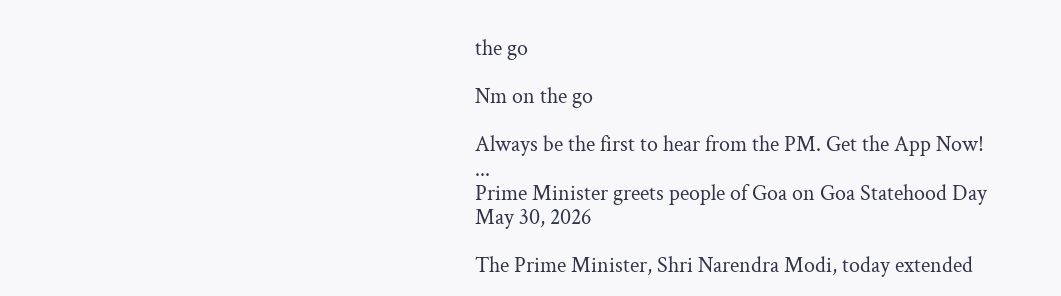the go

Nm on the go

Always be the first to hear from the PM. Get the App Now!
...
Prime Minister greets people of Goa on Goa Statehood Day
May 30, 2026

The Prime Minister, Shri Narendra Modi, today extended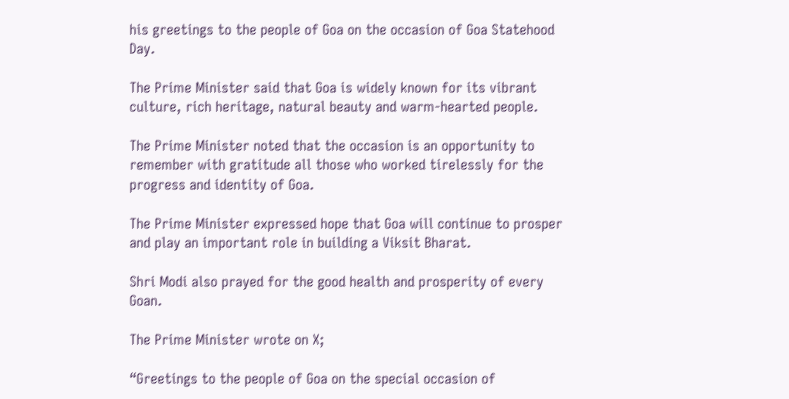his greetings to the people of Goa on the occasion of Goa Statehood Day.

The Prime Minister said that Goa is widely known for its vibrant culture, rich heritage, natural beauty and warm-hearted people.

The Prime Minister noted that the occasion is an opportunity to remember with gratitude all those who worked tirelessly for the progress and identity of Goa.

The Prime Minister expressed hope that Goa will continue to prosper and play an important role in building a Viksit Bharat.

Shri Modi also prayed for the good health and prosperity of every Goan.

The Prime Minister wrote on X;

“Greetings to the people of Goa on the special occasion of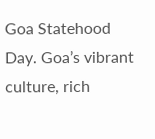Goa Statehood Day. Goa’s vibrant culture, rich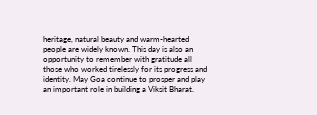heritage, natural beauty and warm-hearted people are widely known. This day is also an opportunity to remember with gratitude all those who worked tirelessly for its progress and identity. May Goa continue to prosper and play an important role in building a Viksit Bharat.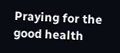Praying for the good health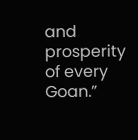and prosperity of every Goan.”